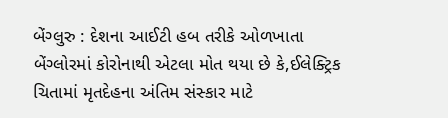બેંગ્લુરુ : દેશના આઈટી હબ તરીકે ઓળખાતા બેંગ્લોરમાં કોરોનાથી એટલા મોત થયા છે કે,ઈલેક્ટ્રિક ચિતામાં મૃતદેહના અંતિમ સંસ્કાર માટે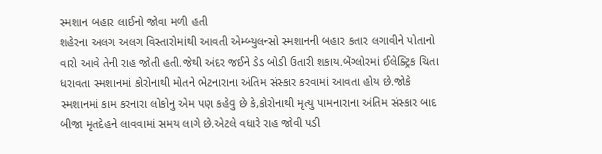સ્મશાન બહાર લાઈનો જોવા મળી હતી
શહેરના અલગ અલગ વિસ્તારોમાંથી આવતી એમ્બ્યુલન્સો સ્મશાનની બહાર કતાર લગાવીને પોતાનો વારો આવે તેની રાહ જોતી હતી.જેથી અંદર જઈને ડેડ બોડી ઉતારી શકાય.બેંગ્લોરમાં ઈલેક્ટ્રિક ચિતા ધરાવતા સ્મશાનમાં કોરોનાથી મોતને ભેટનારાના અંતિમ સંસ્કાર કરવામાં આવતા હોય છે.જોકે સ્મશાનમાં કામ કરનારા લોકોનુ એમ પણ કહેવુ છે કે,કોરોનાથી મૃત્યુ પામનારાના અંતિમ સંસ્કાર બાદ બીજા મૃતદેહને લાવવામાં સમય લાગે છે.એટલે વધારે રાહ જોવી પડી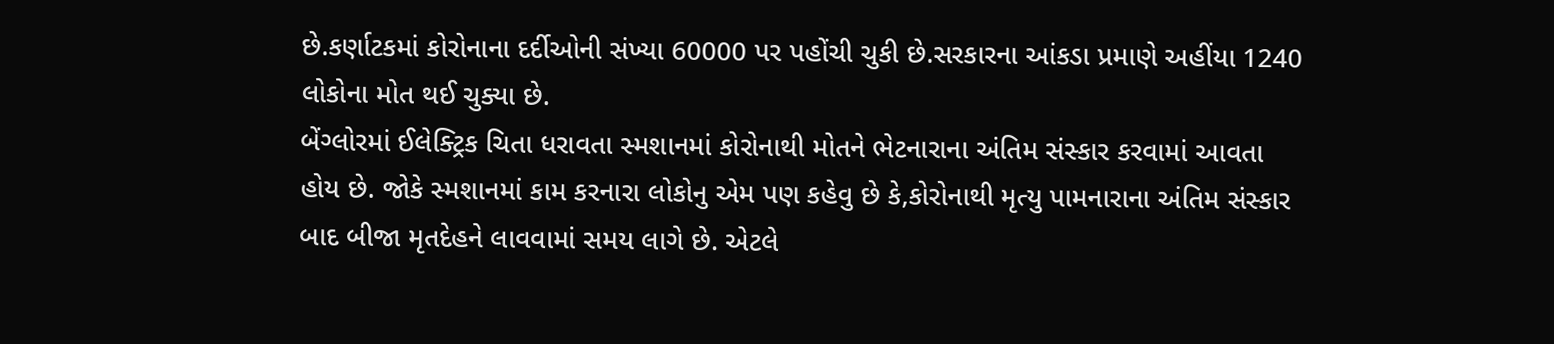છે.કર્ણાટકમાં કોરોનાના દર્દીઓની સંખ્યા 60000 પર પહોંચી ચુકી છે.સરકારના આંકડા પ્રમાણે અહીંયા 1240 લોકોના મોત થઈ ચુક્યા છે.
બેંગ્લોરમાં ઈલેક્ટ્રિક ચિતા ધરાવતા સ્મશાનમાં કોરોનાથી મોતને ભેટનારાના અંતિમ સંસ્કાર કરવામાં આવતા હોય છે. જોકે સ્મશાનમાં કામ કરનારા લોકોનુ એમ પણ કહેવુ છે કે,કોરોનાથી મૃત્યુ પામનારાના અંતિમ સંસ્કાર બાદ બીજા મૃતદેહને લાવવામાં સમય લાગે છે. એટલે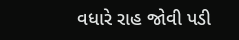વધારે રાહ જોવી પડી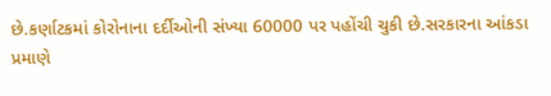છે.કર્ણાટકમાં કોરોનાના દર્દીઓની સંખ્યા 60000 પર પહોંચી ચુકી છે.સરકારના આંકડા પ્રમાણે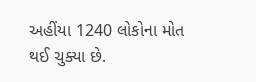અહીંયા 1240 લોકોના મોત થઈ ચુક્યા છે.